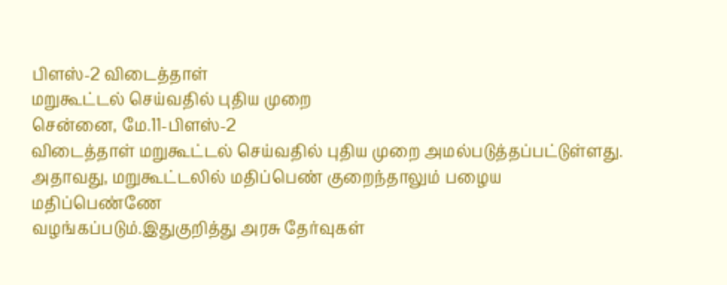பிளஸ்-2 விடைத்தாள்
மறுகூட்டல் செய்வதில் புதிய முறை
சென்னை, மே.11-பிளஸ்-2
விடைத்தாள் மறுகூட்டல் செய்வதில் புதிய முறை அமல்படுத்தப்பட்டுள்ளது.
அதாவது, மறுகூட்டலில் மதிப்பெண் குறைந்தாலும் பழைய மதிப்பெண்ணே
வழங்கப்படும்.இதுகுறித்து அரசு தேர்வுகள்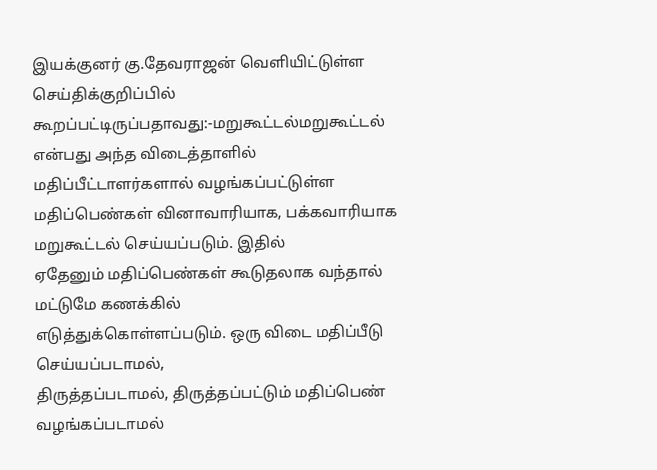இயக்குனர் கு.தேவராஜன் வெளியிட்டுள்ள செய்திக்குறிப்பில் கூறப்பட்டிருப்பதாவது:-மறுகூட்டல்மறுகூட்டல்
என்பது அந்த விடைத்தாளில் மதிப்பீட்டாளர்களால் வழங்கப்பட்டுள்ள
மதிப்பெண்கள் வினாவாரியாக, பக்கவாரியாக மறுகூட்டல் செய்யப்படும். இதில்
ஏதேனும் மதிப்பெண்கள் கூடுதலாக வந்தால் மட்டுமே கணக்கில்
எடுத்துக்கொள்ளப்படும். ஒரு விடை மதிப்பீடு செய்யப்படாமல்,
திருத்தப்படாமல், திருத்தப்பட்டும் மதிப்பெண் வழங்கப்படாமல்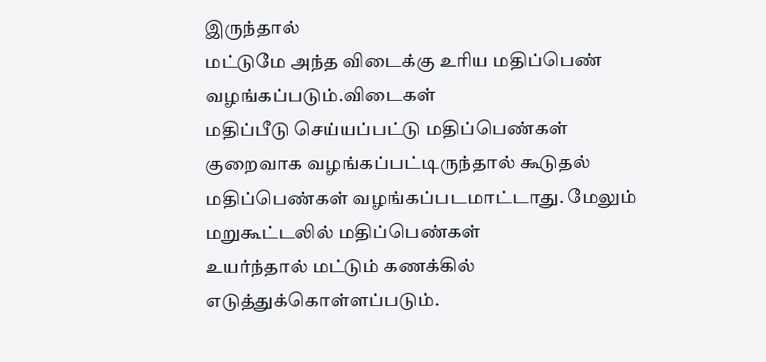இருந்தால்
மட்டுமே அந்த விடைக்கு உரிய மதிப்பெண் வழங்கப்படும்.விடைகள்
மதிப்பீடு செய்யப்பட்டு மதிப்பெண்கள் குறைவாக வழங்கப்பட்டிருந்தால் கூடுதல்
மதிப்பெண்கள் வழங்கப்படமாட்டாது. மேலும் மறுகூட்டலில் மதிப்பெண்கள்
உயர்ந்தால் மட்டும் கணக்கில் எடுத்துக்கொள்ளப்படும்.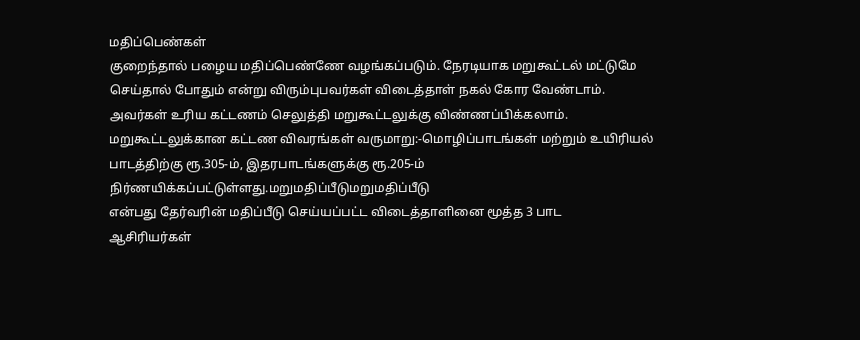மதிப்பெண்கள்
குறைந்தால் பழைய மதிப்பெண்ணே வழங்கப்படும். நேரடியாக மறுகூட்டல் மட்டுமே
செய்தால் போதும் என்று விரும்புபவர்கள் விடைத்தாள் நகல் கோர வேண்டாம்.
அவர்கள் உரிய கட்டணம் செலுத்தி மறுகூட்டலுக்கு விண்ணப்பிக்கலாம்.
மறுகூட்டலுக்கான கட்டண விவரங்கள் வருமாறு:-மொழிப்பாடங்கள் மற்றும் உயிரியல் பாடத்திற்கு ரூ.305-ம், இதரபாடங்களுக்கு ரூ.205-ம் நிர்ணயிக்கப்பட்டுள்ளது.மறுமதிப்பீடுமறுமதிப்பீடு
என்பது தேர்வரின் மதிப்பீடு செய்யப்பட்ட விடைத்தாளினை மூத்த 3 பாட
ஆசிரியர்கள்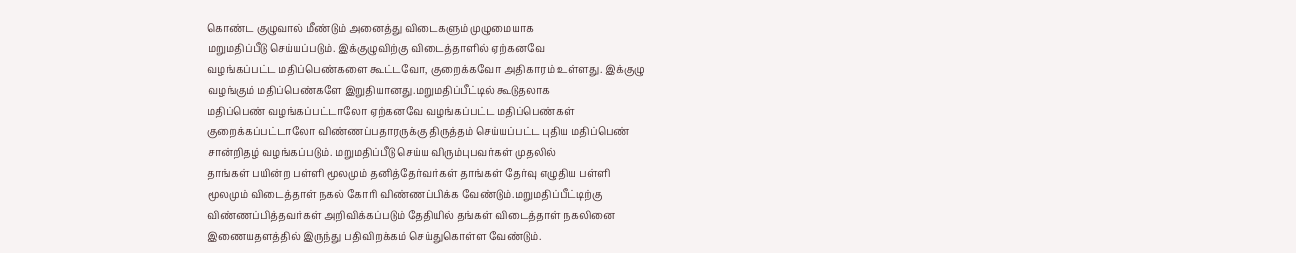கொண்ட குழுவால் மீண்டும் அனைத்து விடைகளும் முழுமையாக
மறுமதிப்பீடு செய்யப்படும். இக்குழுவிற்கு விடைத்தாளில் ஏற்கனவே
வழங்கப்பட்ட மதிப்பெண்களை கூட்டவோ, குறைக்கவோ அதிகாரம் உள்ளது. இக்குழு
வழங்கும் மதிப்பெண்களே இறுதியானது.மறுமதிப்பீட்டில் கூடுதலாக
மதிப்பெண் வழங்கப்பட்டாலோ ஏற்கனவே வழங்கப்பட்ட மதிப்பெண்கள்
குறைக்கப்பட்டாலோ விண்ணப்பதாரருக்கு திருத்தம் செய்யப்பட்ட புதிய மதிப்பெண்
சான்றிதழ் வழங்கப்படும். மறுமதிப்பீடு செய்ய விரும்புபவர்கள் முதலில்
தாங்கள் பயின்ற பள்ளி மூலமும் தனித்தேர்வர்கள் தாங்கள் தேர்வு எழுதிய பள்ளி
மூலமும் விடைத்தாள் நகல் கோரி விண்ணப்பிக்க வேண்டும்.மறுமதிப்பீட்டிற்கு
விண்ணப்பித்தவர்கள் அறிவிக்கப்படும் தேதியில் தங்கள் விடைத்தாள் நகலினை
இணையதளத்தில் இருந்து பதிவிறக்கம் செய்துகொள்ள வேண்டும்.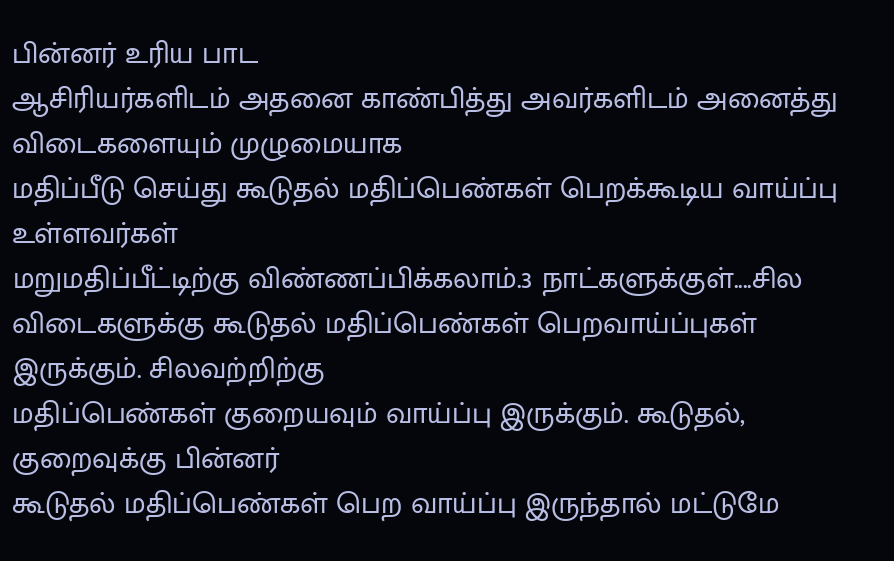பின்னர் உரிய பாட
ஆசிரியர்களிடம் அதனை காண்பித்து அவர்களிடம் அனைத்து விடைகளையும் முழுமையாக
மதிப்பீடு செய்து கூடுதல் மதிப்பெண்கள் பெறக்கூடிய வாய்ப்பு உள்ளவர்கள்
மறுமதிப்பீட்டிற்கு விண்ணப்பிக்கலாம்.3 நாட்களுக்குள்....சில
விடைகளுக்கு கூடுதல் மதிப்பெண்கள் பெறவாய்ப்புகள் இருக்கும். சிலவற்றிற்கு
மதிப்பெண்கள் குறையவும் வாய்ப்பு இருக்கும். கூடுதல், குறைவுக்கு பின்னர்
கூடுதல் மதிப்பெண்கள் பெற வாய்ப்பு இருந்தால் மட்டுமே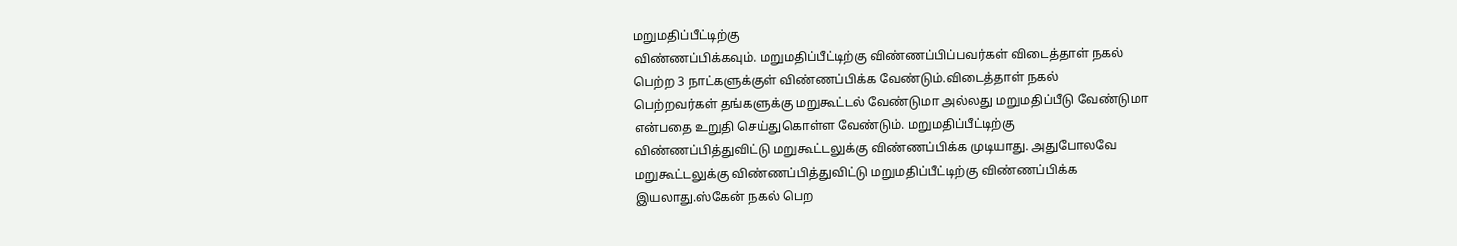மறுமதிப்பீட்டிற்கு
விண்ணப்பிக்கவும். மறுமதிப்பீட்டிற்கு விண்ணப்பிப்பவர்கள் விடைத்தாள் நகல்
பெற்ற 3 நாட்களுக்குள் விண்ணப்பிக்க வேண்டும்.விடைத்தாள் நகல்
பெற்றவர்கள் தங்களுக்கு மறுகூட்டல் வேண்டுமா அல்லது மறுமதிப்பீடு வேண்டுமா
என்பதை உறுதி செய்துகொள்ள வேண்டும். மறுமதிப்பீட்டிற்கு
விண்ணப்பித்துவிட்டு மறுகூட்டலுக்கு விண்ணப்பிக்க முடியாது. அதுபோலவே
மறுகூட்டலுக்கு விண்ணப்பித்துவிட்டு மறுமதிப்பீட்டிற்கு விண்ணப்பிக்க
இயலாது.ஸ்கேன் நகல் பெற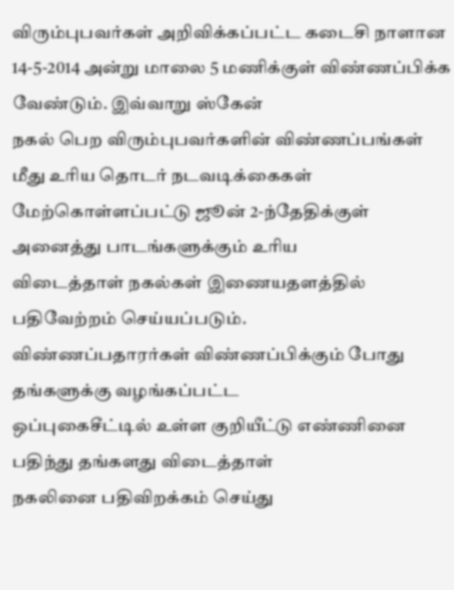விரும்புபவர்கள் அறிவிக்கப்பட்ட கடைசி நாளான
14-5-2014 அன்று மாலை 5 மணிக்குள் விண்ணப்பிக்க வேண்டும். இவ்வாறு ஸ்கேன்
நகல் பெற விரும்புபவர்களின் விண்ணப்பங்கள் மீது உரிய தொடர் நடவடிக்கைகள்
மேற்கொள்ளப்பட்டு ஜூன் 2-ந்தேதிக்குள் அனைத்து பாடங்களுக்கும் உரிய
விடைத்தாள் நகல்கள் இணையதளத்தில் பதிவேற்றம் செய்யப்படும்.
விண்ணப்பதாரர்கள் விண்ணப்பிக்கும் போது தங்களுக்கு வழங்கப்பட்ட
ஒப்புகைசீட்டில் உள்ள குறியீட்டு எண்ணினை பதிந்து தங்களது விடைத்தாள்
நகலினை பதிவிறக்கம் செய்து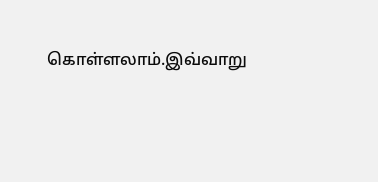கொள்ளலாம்.இவ்வாறு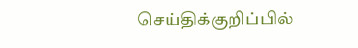செய்திக்குறிப்பில்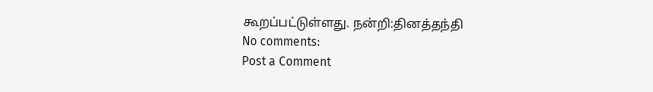கூறப்பட்டுள்ளது. நன்றி:தினத்தந்தி
No comments:
Post a Comment